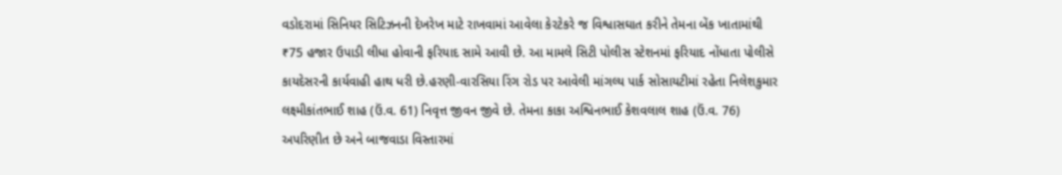વડોદરામાં સિનિયર સિટિઝનની દેખરેખ માટે રાખવામાં આવેલા કેરટેકરે જ વિશ્વાસઘાત કરીને તેમના બેંક ખાતામાંથી ₹75 હજાર ઉપાડી લીધા હોવાની ફરિયાદ સામે આવી છે. આ મામલે સિટી પોલીસ સ્ટેશનમાં ફરિયાદ નોંધાતા પોલીસે કાયદેસરની કાર્યવાહી હાથ ધરી છે.હરણી-વારસિયા રિંગ રોડ પર આવેલી માંગલ્ય પાર્ક સોસાયટીમાં રહેતા નિલેશકુમાર લક્ષ્મીકાંતભાઈ શાહ (ઉં.વ. 61) નિવૃત્ત જીવન જીવે છે. તેમના કાકા અશ્વિનભાઈ કેશવલાલ શાહ (ઉં.વ. 76) અપરિણીત છે અને બાજવાડા વિસ્તારમાં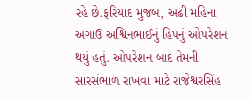રહે છે.ફરિયાદ મુજબ, અઢી મહિના અગાઉ અશ્વિનભાઈનું હિપનું ઓપરેશન થયું હતું. ઓપરેશન બાદ તેમની સારસંભાળ રાખવા માટે રાજેશ્વરસિંહ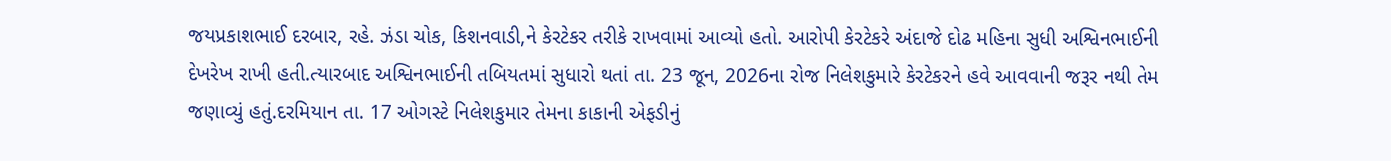જયપ્રકાશભાઈ દરબાર, રહે. ઝંડા ચોક, કિશનવાડી,ને કેરટેકર તરીકે રાખવામાં આવ્યો હતો. આરોપી કેરટેકરે અંદાજે દોઢ મહિના સુધી અશ્વિનભાઈની દેખરેખ રાખી હતી.ત્યારબાદ અશ્વિનભાઈની તબિયતમાં સુધારો થતાં તા. 23 જૂન, 2026ના રોજ નિલેશકુમારે કેરટેકરને હવે આવવાની જરૂર નથી તેમ જણાવ્યું હતું.દરમિયાન તા. 17 ઓગસ્ટે નિલેશકુમાર તેમના કાકાની એફડીનું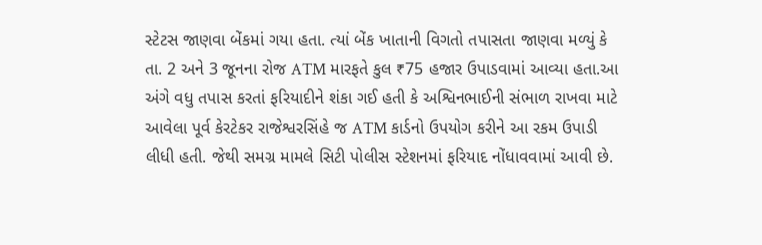સ્ટેટસ જાણવા બેંકમાં ગયા હતા. ત્યાં બેંક ખાતાની વિગતો તપાસતા જાણવા મળ્યું કે તા. 2 અને 3 જૂનના રોજ ATM મારફતે કુલ ₹75 હજાર ઉપાડવામાં આવ્યા હતા.આ અંગે વધુ તપાસ કરતાં ફરિયાદીને શંકા ગઈ હતી કે અશ્વિનભાઈની સંભાળ રાખવા માટે આવેલા પૂર્વ કેરટેકર રાજેશ્વરસિંહે જ ATM કાર્ડનો ઉપયોગ કરીને આ રકમ ઉપાડી લીધી હતી. જેથી સમગ્ર મામલે સિટી પોલીસ સ્ટેશનમાં ફરિયાદ નોંધાવવામાં આવી છે.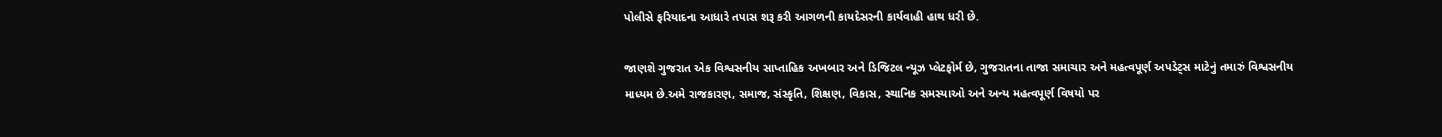પોલીસે ફરિયાદના આધારે તપાસ શરૂ કરી આગળની કાયદેસરની કાર્યવાહી હાથ ધરી છે.

જાણશે ગુજરાત એક વિશ્વસનીય સાપ્તાહિક અખબાર અને ડિજિટલ ન્યૂઝ પ્લેટફોર્મ છે, ગુજરાતના તાજા સમાચાર અને મહત્વપૂર્ણ અપડેટ્સ માટેનું તમારું વિશ્વસનીય માધ્યમ છે.અમે રાજકારણ, સમાજ, સંસ્કૃતિ, શિક્ષણ, વિકાસ, સ્થાનિક સમસ્યાઓ અને અન્ય મહત્વપૂર્ણ વિષયો પર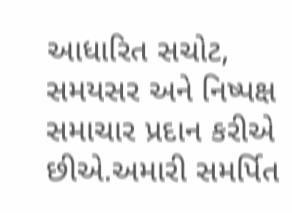આધારિત સચોટ, સમયસર અને નિષ્પક્ષ સમાચાર પ્રદાન કરીએ છીએ.અમારી સમર્પિત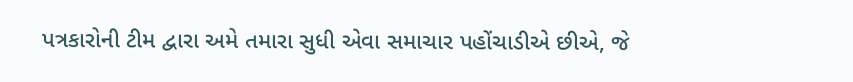પત્રકારોની ટીમ દ્વારા અમે તમારા સુધી એવા સમાચાર પહોંચાડીએ છીએ, જે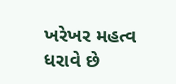ખરેખર મહત્વ ધરાવે છે